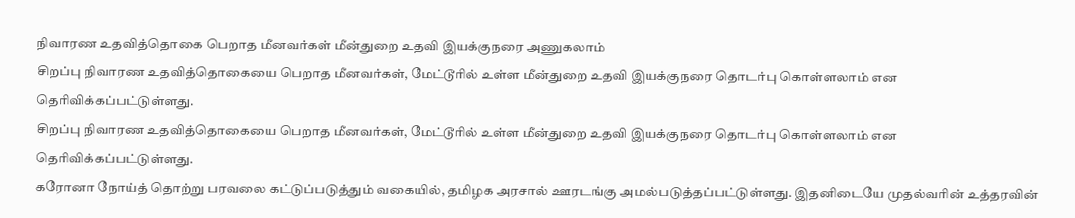நிவாரண உதவித்தொகை பெறாத மீனவர்கள் மீன்துறை உதவி இயக்குநரை அணுகலாம்
சிறப்பு நிவாரண உதவித்தொகையை பெறாத மீனவர்கள், மேட்டூரில் உள்ள மீன்துறை உதவி இயக்குநரை தொடர்பு கொள்ளலாம் என தெரிவிக்கப்பட்டுள்ளது.
சிறப்பு நிவாரண உதவித்தொகையை பெறாத மீனவர்கள், மேட்டூரில் உள்ள மீன்துறை உதவி இயக்குநரை தொடர்பு கொள்ளலாம் என தெரிவிக்கப்பட்டுள்ளது.
கரோனா நோய்த் தொற்று பரவலை கட்டுப்படுத்தும் வகையில், தமிழக அரசால் ஊரடங்கு அமல்படுத்தப்பட்டுள்ளது. இதனிடையே முதல்வரின் உத்தரவின்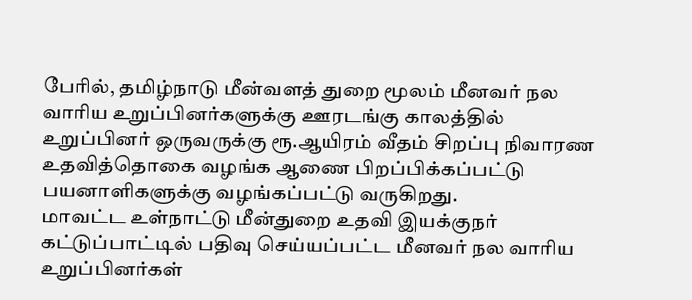பேரில், தமிழ்நாடு மீன்வளத் துறை மூலம் மீனவர் நல வாரிய உறுப்பினர்களுக்கு ஊரடங்கு காலத்தில் உறுப்பினர் ஒருவருக்கு ரூ.ஆயிரம் வீதம் சிறப்பு நிவாரண உதவித்தொகை வழங்க ஆணை பிறப்பிக்கப்பட்டு பயனாளிகளுக்கு வழங்கப்பட்டு வருகிறது.
மாவட்ட உள்நாட்டு மீன்துறை உதவி இயக்குநர் கட்டுப்பாட்டில் பதிவு செய்யப்பட்ட மீனவர் நல வாரிய உறுப்பினர்கள்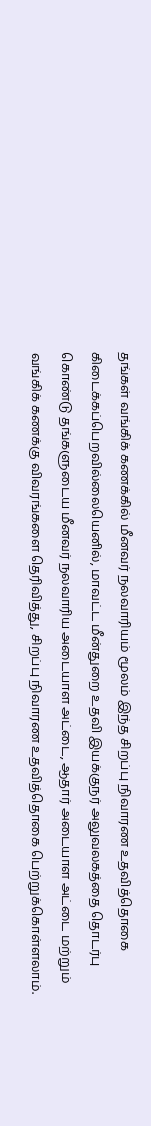தங்கள் வங்கிக் கணக்கில் மீனவர் நலவாரியம் மூலம் இந்த சிறப்பு நிவாரண உதவித்தொகை கிடைக்கப்பெறவில்லையெனில், மாவட்ட மீன்துறை உதவி இயக்குநர் அலுவலகத்தை தொடர்பு கொண்டு தங்களுடைய மீனவர் நலவாரிய அடையாள அட்டை, ஆதார் அடையாள அட்டை மற்றும் வங்கிக் கணக்கு விவரங்களை தெரிவித்து, சிறப்பு நிவாரண உதவித்தொகை பெற்றுக்கொள்ளலாம்.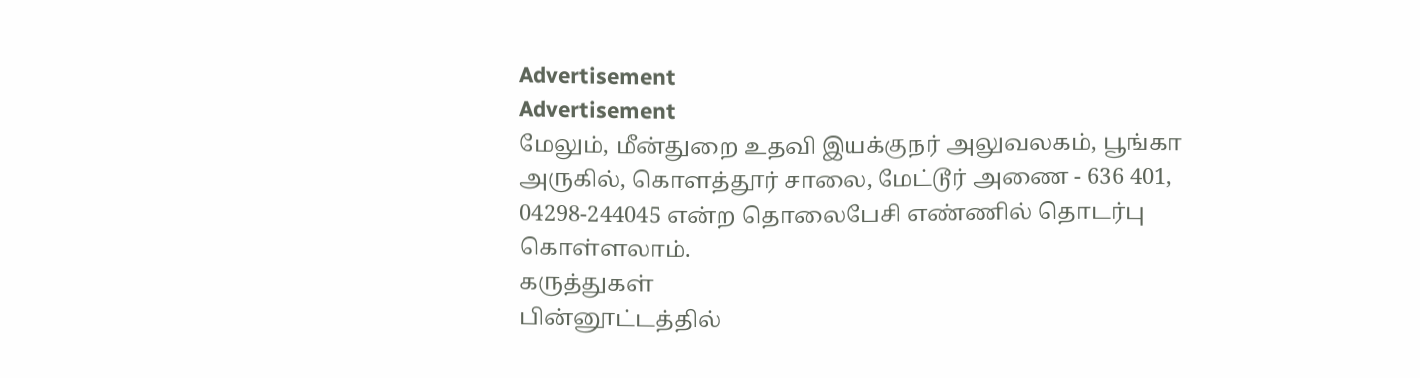Advertisement
Advertisement
மேலும், மீன்துறை உதவி இயக்குநர் அலுவலகம், பூங்கா அருகில், கொளத்தூர் சாலை, மேட்டூர் அணை - 636 401, 04298-244045 என்ற தொலைபேசி எண்ணில் தொடர்பு கொள்ளலாம்.
கருத்துகள்
பின்னூட்டத்தில்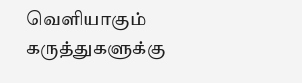வெளியாகும் கருத்துகளுக்கு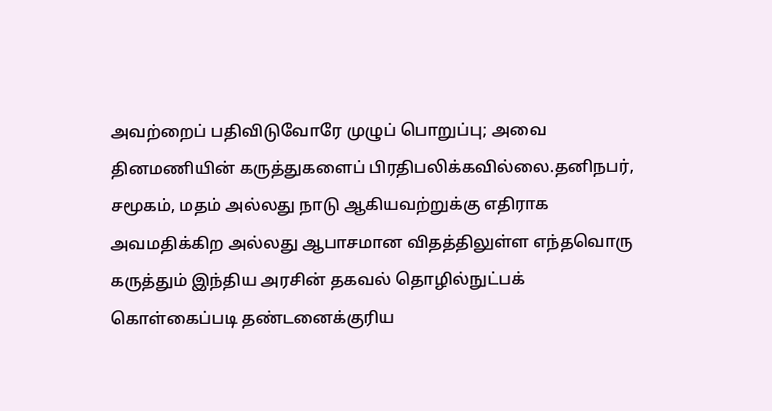அவற்றைப் பதிவிடுவோரே முழுப் பொறுப்பு; அவை தினமணியின் கருத்துகளைப் பிரதிபலிக்கவில்லை.தனிநபர், சமூகம், மதம் அல்லது நாடு ஆகியவற்றுக்கு எதிராக அவமதிக்கிற அல்லது ஆபாசமான விதத்திலுள்ள எந்தவொரு கருத்தும் இந்திய அரசின் தகவல் தொழில்நுட்பக் கொள்கைப்படி தண்டனைக்குரிய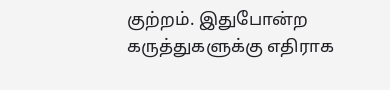குற்றம். இதுபோன்ற கருத்துகளுக்கு எதிராக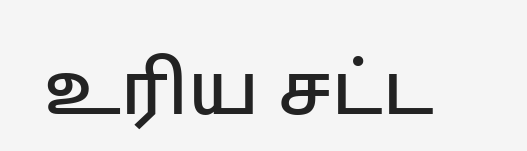உரிய சட்ட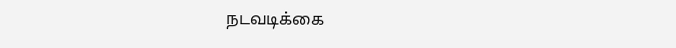நடவடிக்கை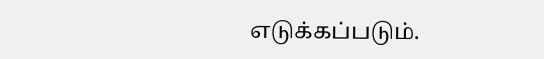எடுக்கப்படும்.